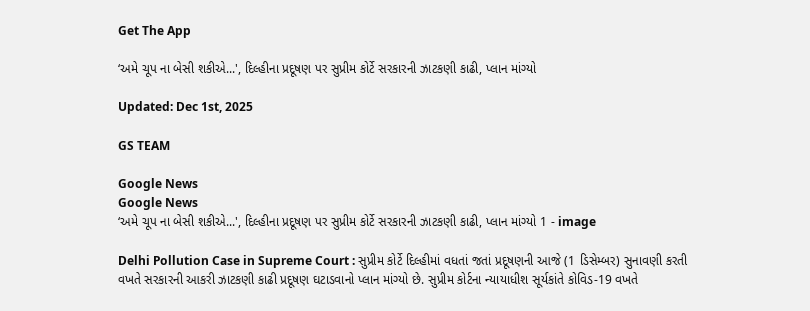Get The App

‘અમે ચૂપ ના બેસી શકીએ...', દિલ્હીના પ્રદૂષણ પર સુપ્રીમ કોર્ટે સરકારની ઝાટકણી કાઢી, પ્લાન માંગ્યો

Updated: Dec 1st, 2025

GS TEAM

Google News
Google News
‘અમે ચૂપ ના બેસી શકીએ...', દિલ્હીના પ્રદૂષણ પર સુપ્રીમ કોર્ટે સરકારની ઝાટકણી કાઢી, પ્લાન માંગ્યો 1 - image

Delhi Pollution Case in Supreme Court : સુપ્રીમ કોર્ટે દિલ્હીમાં વધતાં જતાં પ્રદૂષણની આજે (1 ડિસેમ્બર) સુનાવણી કરતી વખતે સરકારની આકરી ઝાટકણી કાઢી પ્રદૂષણ ઘટાડવાનો પ્લાન માંગ્યો છે. સુપ્રીમ કોર્ટના ન્યાયાધીશ સૂર્યકાંતે કોવિડ-19 વખતે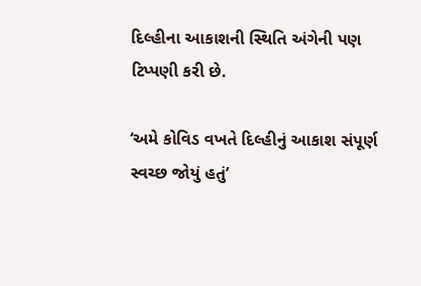દિલ્હીના આકાશની સ્થિતિ અંગેની પણ ટિપ્પણી કરી છે.

‘અમે કોવિડ વખતે દિલ્હીનું આકાશ સંપૂર્ણ સ્વચ્છ જોયું હતું’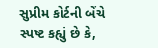સુપ્રીમ કોર્ટની બેંચે સ્પષ્ટ કહ્યું છે કે,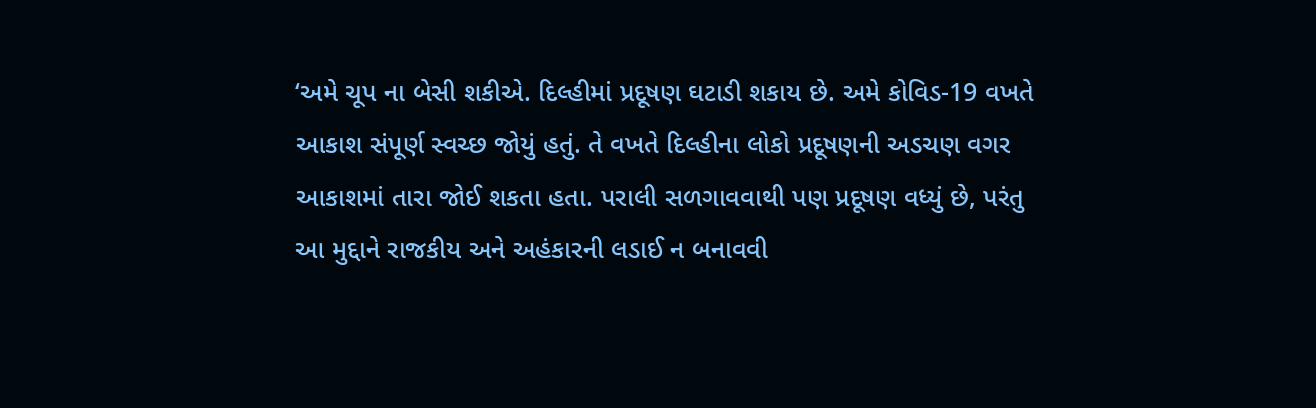‘અમે ચૂપ ના બેસી શકીએ. દિલ્હીમાં પ્રદૂષણ ઘટાડી શકાય છે. અમે કોવિડ-19 વખતે આકાશ સંપૂર્ણ સ્વચ્છ જોયું હતું. તે વખતે દિલ્હીના લોકો પ્રદૂષણની અડચણ વગર આકાશમાં તારા જોઈ શકતા હતા. પરાલી સળગાવવાથી પણ પ્રદૂષણ વધ્યું છે, પરંતુ આ મુદ્દાને રાજકીય અને અહંકારની લડાઈ ન બનાવવી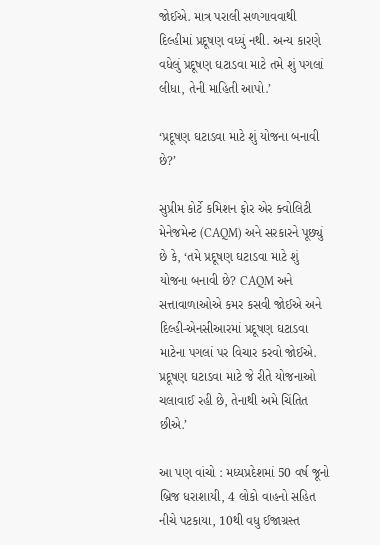જોઈએ. માત્ર પરાલી સળગાવવાથી દિલ્હીમાં પ્રદૂષણ વધ્યું નથી. અન્ય કારણે વધેલું પ્રદૂષણ ઘટાડવા માટે તમે શું પગલાં લીધા, તેની માહિતી આપો.’

‘પ્રદૂષણ ઘટાડવા માટે શું યોજના બનાવી છે?’

સુપ્રીમ કોર્ટે કમિશન ફોર એર ક્વોલિટી મેનેજમેન્ટ (CAQM) અને સરકારને પૂછ્યું છે કે, ‘તમે પ્રદૂષણ ઘટાડવા માટે શું યોજના બનાવી છે? CAQM અને સત્તાવાળાઓએ કમર કસવી જોઈએ અને દિલ્હી-એનસીઆરમાં પ્રદૂષણ ઘટાડવા માટેના પગલાં પર વિચાર કરવો જોઈએ. પ્રદૂષણ ઘટાડવા માટે જે રીતે યોજનાઓ ચલાવાઈ રહી છે, તેનાથી અમે ચિંતિત છીએ.’

આ પણ વાંચો : મધ્યપ્રદેશમાં 50 વર્ષ જૂનો બ્રિજ ધરાશાયી, 4 લોકો વાહનો સહિત નીચે પટકાયા, 10થી વધુ ઈજાગ્રસ્ત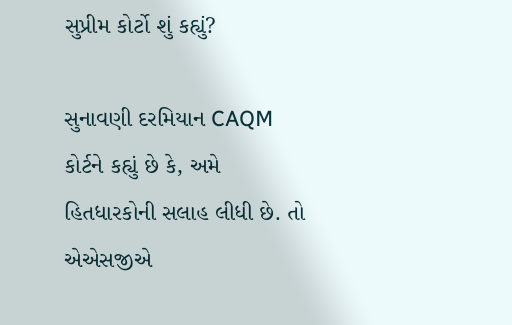સુપ્રીમ કોર્ટો શું કહ્યું?

સુનાવણી દરમિયાન CAQM કોર્ટને કહ્યું છે કે, અમે હિતધારકોની સલાહ લીધી છે. તો એએસજીએ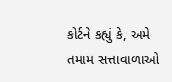કોર્ટને કહ્યું કે, અમે તમામ સત્તાવાળાઓ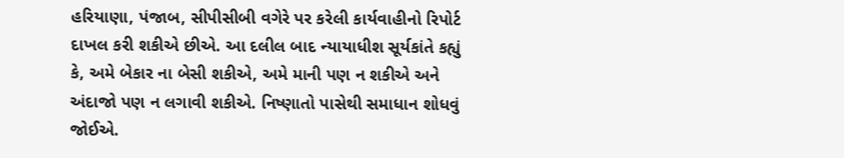હરિયાણા, પંજાબ, સીપીસીબી વગેરે પર કરેલી કાર્યવાહીનો રિપોર્ટ દાખલ કરી શકીએ છીએ. આ દલીલ બાદ ન્યાયાધીશ સૂર્યકાંતે કહ્યું કે, અમે બેકાર ના બેસી શકીએ, અમે માની પણ ન શકીએ અને અંદાજો પણ ન લગાવી શકીએ. નિષ્ણાતો પાસેથી સમાધાન શોધવું જોઈએ.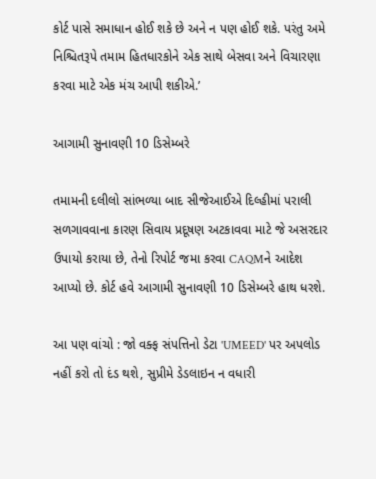કોર્ટ પાસે સમાધાન હોઈ શકે છે અને ન પણ હોઈ શકે. પરંતુ અમે નિશ્ચિતરૂપે તમામ હિતધારકોને એક સાથે બેસવા અને વિચારણા કરવા માટે એક મંચ આપી શકીએ.’

આગામી સુનાવણી 10 ડિસેમ્બરે

તમામની દલીલો સાંભળ્યા બાદ સીજેઆઈએ દિલ્હીમાં પરાલી સળગાવવાના કારણ સિવાય પ્રદૂષણ અટકાવવા માટે જે અસરદાર ઉપાયો કરાયા છે, તેનો રિપોર્ટ જમા કરવા CAQMને આદેશ આપ્યો છે. કોર્ટ હવે આગામી સુનાવણી 10 ડિસેમ્બરે હાથ ધરશે.

આ પણ વાંચો : જો વક્ફ સંપત્તિનો ડેટા 'UMEED' પર અપલોડ નહીં કરો તો દંડ થશે, સુપ્રીમે ડેડલાઇન ન વધારી